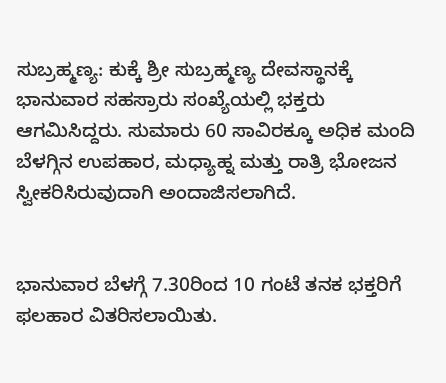ಸುಬ್ರಹ್ಮಣ್ಯ: ಕುಕ್ಕೆ ಶ್ರೀ ಸುಬ್ರಹ್ಮಣ್ಯ ದೇವಸ್ಥಾನಕ್ಕೆ ಭಾನುವಾರ ಸಹಸ್ರಾರು ಸಂಖ್ಯೆಯಲ್ಲಿ ಭಕ್ತರು ಆಗಮಿಸಿದ್ದರು. ಸುಮಾರು 60 ಸಾವಿರಕ್ಕೂ ಅಧಿಕ ಮಂದಿ ಬೆಳಗ್ಗಿನ ಉಪಹಾರ, ಮಧ್ಯಾಹ್ನ ಮತ್ತು ರಾತ್ರಿ ಭೋಜನ ಸ್ವೀಕರಿಸಿರುವುದಾಗಿ ಅಂದಾಜಿಸಲಾಗಿದೆ.


ಭಾನುವಾರ ಬೆಳಗ್ಗೆ 7.30ರಿಂದ 10 ಗಂಟೆ ತನಕ ಭಕ್ತರಿಗೆ ಫಲಹಾರ ವಿತರಿಸಲಾಯಿತು.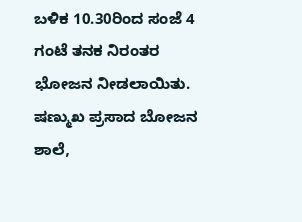ಬಳಿಕ 10.30ರಿಂದ ಸಂಜೆ 4 ಗಂಟೆ ತನಕ ನಿರಂತರ ಭೋಜನ ನೀಡಲಾಯಿತು. ಷಣ್ಮುಖ ಪ್ರಸಾದ ಬೋಜನ ಶಾಲೆ,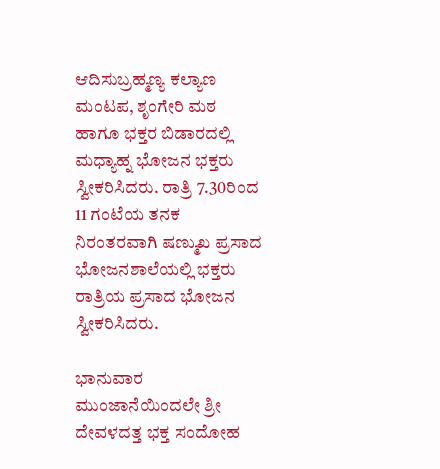ಆದಿಸುಬ್ರಹ್ಮಣ್ಯ ಕಲ್ಯಾಣ ಮಂಟಪ, ಶೃಂಗೇರಿ ಮಠ ಹಾಗೂ ಭಕ್ತರ ಬಿಡಾರದಲ್ಲಿ ಮಧ್ಯಾಹ್ನ ಭೋಜನ ಭಕ್ತರು ಸ್ವೀಕರಿಸಿದರು. ರಾತ್ರಿ 7.30ರಿಂದ 11 ಗಂಟೆಯ ತನಕ ನಿರಂತರವಾಗಿ ಷಣ್ಮುಖ ಪ್ರಸಾದ ಭೋಜನಶಾಲೆಯಲ್ಲಿ ಭಕ್ತರು ರಾತ್ರಿಯ ಪ್ರಸಾದ ಭೋಜನ ಸ್ವೀಕರಿಸಿದರು.

ಭಾನುವಾರ ಮುಂಜಾನೆಯಿಂದಲೇ ಶ್ರೀ ದೇವಳದತ್ತ ಭಕ್ತ ಸಂದೋಹ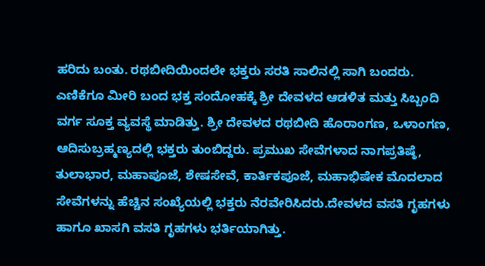ಹರಿದು ಬಂತು. ರಥಬೀದಿಯಿಂದಲೇ ಭಕ್ತರು ಸರತಿ ಸಾಲಿನಲ್ಲಿ ಸಾಗಿ ಬಂದರು. ಎಣಿಕೆಗೂ ಮೀರಿ ಬಂದ ಭಕ್ತ ಸಂದೋಹಕ್ಕೆ ಶ್ರೀ ದೇವಳದ ಆಡಳಿತ ಮತ್ತು ಸಿಬ್ಬಂದಿ ವರ್ಗ ಸೂಕ್ತ ವ್ಯವಸ್ಥೆ ಮಾಡಿತ್ತು. ಶ್ರೀ ದೇವಳದ ರಥಬೀದಿ ಹೊರಾಂಗಣ, ಒಳಾಂಗಣ, ಆದಿಸುಬ್ರಹ್ಮಣ್ಯದಲ್ಲಿ ಭಕ್ತರು ತುಂಬಿದ್ದರು. ಪ್ರಮುಖ ಸೇವೆಗಳಾದ ನಾಗಪ್ರತಿಷ್ಠೆ, ತುಲಾಭಾರ, ಮಹಾಪೂಜೆ, ಶೇಷಸೇವೆ, ಕಾರ್ತಿಕಪೂಜೆ, ಮಹಾಭಿಷೇಕ ಮೊದಲಾದ ಸೇವೆಗಳನ್ನು ಹೆಚ್ಚಿನ ಸಂಖ್ಯೆಯಲ್ಲಿ ಭಕ್ತರು ನೆರವೇರಿಸಿದರು.ದೇವಳದ ವಸತಿ ಗೃಹಗಳು ಹಾಗೂ ಖಾಸಗಿ ವಸತಿ ಗೃಹಗಳು ಭರ್ತಿಯಾಗಿತ್ತು.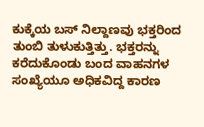ಕುಕ್ಕೆಯ ಬಸ್ ನಿಲ್ದಾಣವು ಭಕ್ತರಿಂದ ತುಂಬಿ ತುಳುಕುತ್ತಿತ್ತು. ಭಕ್ತರನ್ನು ಕರೆದುಕೊಂಡು ಬಂದ ವಾಹನಗಳ ಸಂಖ್ಯೆಯೂ ಅಧಿಕವಿದ್ದ ಕಾರಣ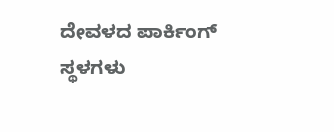ದೇವಳದ ಪಾರ್ಕಿಂಗ್ ಸ್ಥಳಗಳು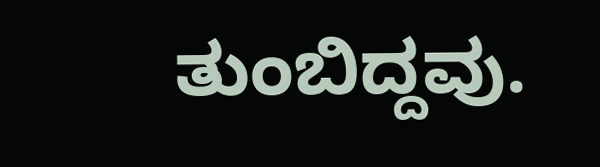ತುಂಬಿದ್ದವು.